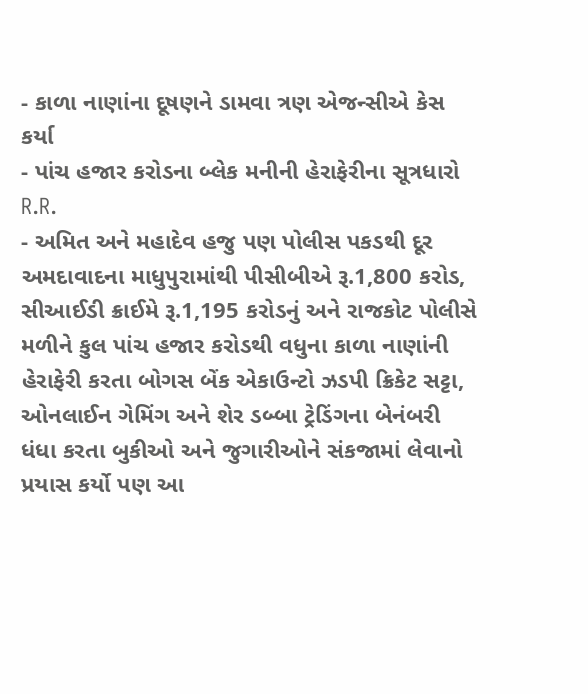- કાળા નાણાંના દૂષણને ડામવા ત્રણ એજન્સીએ કેસ કર્યા
- પાંચ હજાર કરોડના બ્લેક મનીની હેરાફેરીના સૂત્રધારો R.R.
- અમિત અને મહાદેવ હજુ પણ પોલીસ પકડથી દૂર
અમદાવાદના માધુપુરામાંથી પીસીબીએ રૂ.1,800 કરોડ, સીઆઈડી ક્રાઈમે રૂ.1,195 કરોડનું અને રાજકોટ પોલીસે મળીને કુલ પાંચ હજાર કરોડથી વધુના કાળા નાણાંની હેરાફેરી કરતા બોગસ બેંક એકાઉન્ટો ઝડપી ક્રિકેટ સટ્ટા, ઓનલાઈન ગેમિંગ અને શેર ડબ્બા ટ્રેડિંગના બેનંબરી ધંધા કરતા બુકીઓ અને જુગારીઓને સંકજામાં લેવાનો પ્રયાસ કર્યો પણ આ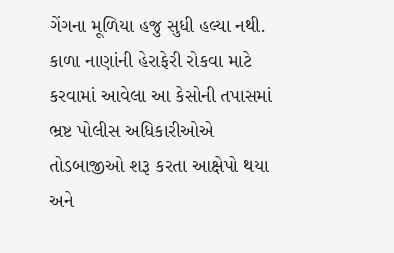ગેંગના મૂળિયા હજુ સુધી હલ્યા નથી. કાળા નાણાંની હેરાફેરી રોકવા માટે કરવામાં આવેલા આ કેસોની તપાસમાં ભ્રષ્ટ પોલીસ અધિકારીઓએ તોડબાજીઓ શરૂ કરતા આક્ષેપો થયા અને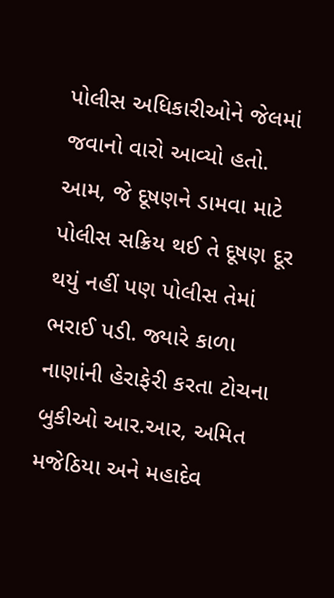પોલીસ અધિકારીઓને જેલમાં જવાનો વારો આવ્યો હતો. આમ, જે દૂષણને ડામવા માટે પોલીસ સક્રિય થઈ તે દૂષણ દૂર થયું નહીં પણ પોલીસ તેમાં ભરાઈ પડી. જ્યારે કાળા નાણાંની હેરાફેરી કરતા ટોચના બુકીઓ આર.આર, અમિત મજેઠિયા અને મહાદેવ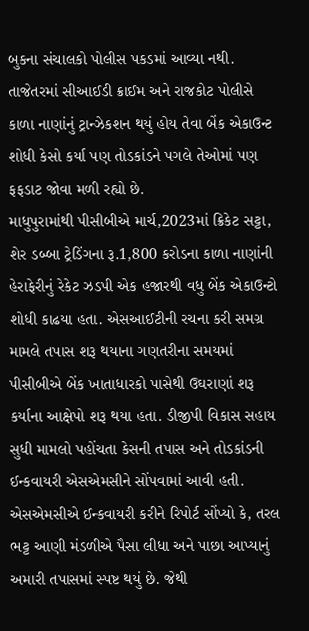બુકના સંચાલકો પોલીસ પકડમાં આવ્યા નથી. તાજેતરમાં સીઆઈડી ક્રાઈમ અને રાજકોટ પોલીસે કાળા નાણાંનું ટ્રાન્ઝેકશન થયું હોય તેવા બેંક એકાઉન્ટ શોધી કેસો કર્યા પણ તોડકાંડને પગલે તેઓમાં પણ ફફડાટ જોવા મળી રહ્યો છે.
માધુપુરામાંથી પીસીબીએ માર્ચ,2023માં ક્રિકેટ સટ્ટા, શેર ડબ્બા ટ્રેડિંગના રૂ.1,800 કરોડના કાળા નાણાંની હેરાફેરીનું રેકેટ ઝડપી એક હજારથી વધુ બેંક એકાઉન્ટો શોધી કાઢયા હતા. એસઆઈટીની રચના કરી સમગ્ર મામલે તપાસ શરૂ થયાના ગણતરીના સમયમાં પીસીબીએ બેંક ખાતાધારકો પાસેથી ઉઘરાણાં શરૂ કર્યાના આક્ષેપો શરૂ થયા હતા. ડીજીપી વિકાસ સહાય સુધી મામલો પહોંચતા કેસની તપાસ અને તોડકાંડની ઈન્કવાયરી એસએમસીને સોંપવામાં આવી હતી. એસએમસીએ ઈન્કવાયરી કરીને રિપોર્ટ સોંપ્યો કે, તરલ ભટ્ટ આણી મંડળીએ પૈસા લીધા અને પાછા આપ્યાનું અમારી તપાસમાં સ્પષ્ટ થયું છે. જેથી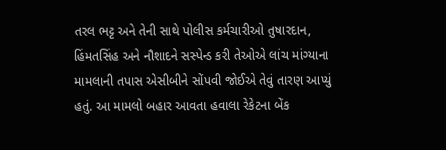તરલ ભટ્ટ અને તેની સાથે પોલીસ કર્મચારીઓ તુષારદાન, હિંમતસિંહ અને નૌશાદને સસ્પેન્ડ કરી તેઓએ લાંચ માંગ્યાના મામલાની તપાસ એસીબીને સોંપવી જોઈએ તેવું તારણ આપ્યું હતું. આ મામલો બહાર આવતા હવાલા રેકેટના બેંક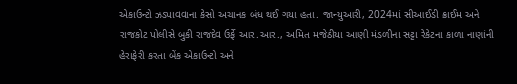એકાઉન્ટો ઝડપાવવાના કેસો અચાનક બંધ થઈ ગયા હતા. જાન્યુઆરી, 2024માં સીઆઈડી ક્રાઈમ અને રાજકોટ પોલીસે બુકી રાજદેવ ઉર્ફે આર.આર., અમિત મજેઠીયા આણી મંડળીના સટ્ટા રેકેટના કાળા નાણાંની હેરાફેરી કરતા બેંક એકાઉન્ટો અને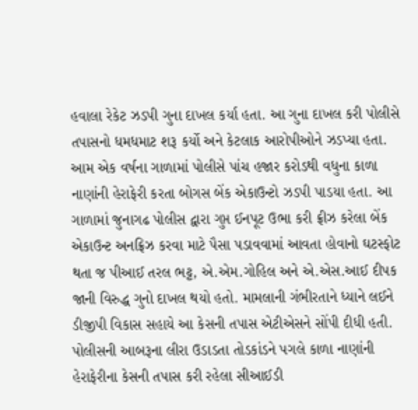હવાલા રેકેટ ઝડપી ગુના દાખલ કર્યા હતા. આ ગુના દાખલ કરી પોલીસે તપાસનો ધમધમાટ શરૂ કર્યો અને કેટલાક આરોપીઓને ઝડપ્યા હતા. આમ એક વર્ષના ગાળામાં પોલીસે પાંચ હજાર કરોડથી વધુના કાળા નાણાંની હેરાફેરી કરતા બોગસ બેંક એકાઉન્ટો ઝડપી પાડયા હતા. આ ગાળામાં જુનાગઢ પોલીસ દ્વારા ગુપ્ત ઈનપૂટ ઉભા કરી ફ્રીઝ કરેલા બેંક એકાઉન્ટ અનફ્રિઝ કરવા માટે પૈસા પડાવવામાં આવતા હોવાનો ઘટસ્ફોટ થતા જ પીઆઈ તરલ ભટ્ટ, એ.એમ.ગોહિલ અને એ.એસ.આઈ દીપક જાની વિરુદ્ધ ગુનો દાખલ થયો હતો. મામલાની ગંભીરતાને ધ્યાને લઈને ડીજીપી વિકાસ સહાયે આ કેસની તપાસ એટીએસને સોંપી દીધી હતી. પોલીસની આબરૂના લીરા ઉડાડતા તોડકાંડને પગલે કાળા નાણાંની હેરાફેરીના કેસની તપાસ કરી રહેલા સીઆઈડી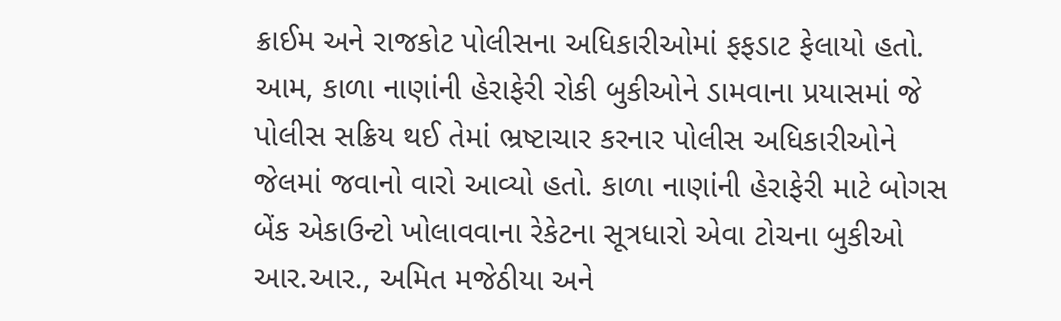ક્રાઈમ અને રાજકોટ પોલીસના અધિકારીઓમાં ફફડાટ ફેલાયો હતો. આમ, કાળા નાણાંની હેરાફેરી રોકી બુકીઓને ડામવાના પ્રયાસમાં જે પોલીસ સક્રિય થઈ તેમાં ભ્રષ્ટાચાર કરનાર પોલીસ અધિકારીઓને જેલમાં જવાનો વારો આવ્યો હતો. કાળા નાણાંની હેરાફેરી માટે બોગસ બેંક એકાઉન્ટો ખોલાવવાના રેકેટના સૂત્રધારો એવા ટોચના બુકીઓ આર.આર., અમિત મજેઠીયા અને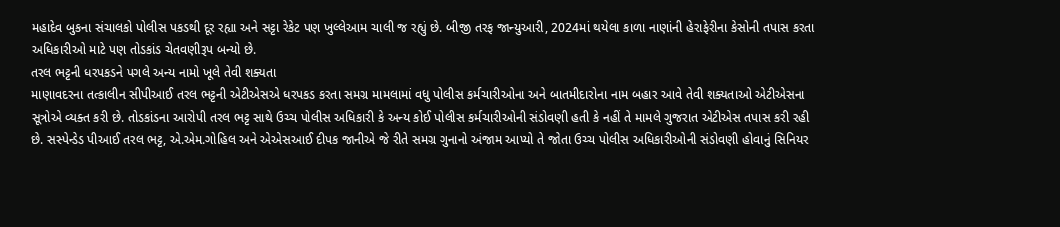મહાદેવ બુકના સંચાલકો પોલીસ પકડથી દૂર રહ્યા અને સટ્ટા રેકેટ પણ ખુલ્લેઆમ ચાલી જ રહ્યું છે. બીજી તરફ જાન્યુઆરી, 2024માં થયેલા કાળા નાણાંની હેરાફેરીના કેસોની તપાસ કરતા અધિકારીઓ માટે પણ તોડકાંડ ચેતવણીરૂપ બન્યો છે.
તરલ ભટ્ટની ધરપકડને પગલે અન્ય નામો ખૂલે તેવી શક્યતા
માણાવદરના તત્કાલીન સીપીઆઈ તરલ ભટ્ટની એટીએસએ ધરપકડ કરતા સમગ્ર મામલામાં વધુ પોલીસ કર્મચારીઓના અને બાતમીદારોના નામ બહાર આવે તેવી શક્યતાઓ એટીએસના સૂત્રોએ વ્યક્ત કરી છે. તોડકાંડના આરોપી તરલ ભટ્ટ સાથે ઉચ્ચ પોલીસ અધિકારી કે અન્ય કોઈ પોલીસ કર્મચારીઓની સંડોવણી હતી કે નહીં તે મામલે ગુજરાત એટીએસ તપાસ કરી રહી છે. સસ્પેન્ડેડ પીઆઈ તરલ ભટ્ટ, એ.એમ.ગોહિલ અને એએસઆઈ દીપક જાનીએ જે રીતે સમગ્ર ગુનાનો અંજામ આપ્યો તે જોતા ઉચ્ચ પોલીસ અધિકારીઓની સંડોવણી હોવાનું સિનિયર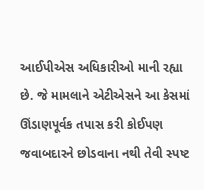આઈપીએસ અધિકારીઓ માની રહ્યા છે. જે મામલાને એટીએસને આ કેસમાં ઊંડાણપૂર્વક તપાસ કરી કોઈપણ જવાબદારને છોડવાના નથી તેવી સ્પષ્ટ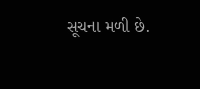સૂચના મળી છે.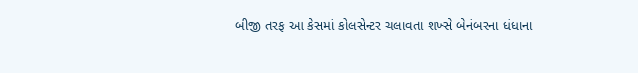બીજી તરફ આ કેસમાં કોલસેન્ટર ચલાવતા શખ્સે બેનંબરના ધંધાના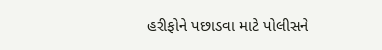હરીફોને પછાડવા માટે પોલીસને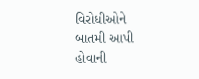વિરોધીઓને બાતમી આપી હોવાની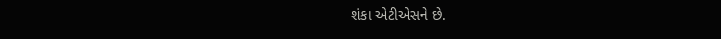શંકા એટીએસને છે.